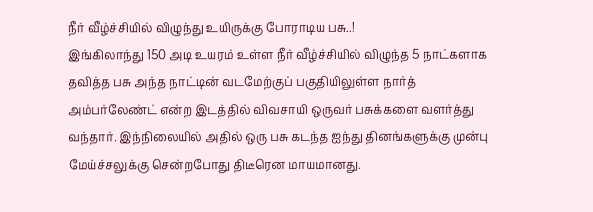நீர் வீழ்ச்சியில் விழுந்து உயிருக்கு போராடிய பசு..!
இங்கிலாந்து 150 அடி உயரம் உள்ள நீர் வீழ்ச்சியில் விழுந்த 5 நாட்களாக தவித்த பசு அந்த நாட்டின் வடமேற்குப் பகுதியிலுள்ள நார்த் அம்பர்லேண்ட் என்ற இடத்தில் விவசாயி ஒருவர் பசுக்களை வளர்த்து வந்தார். இந்நிலையில் அதில் ஒரு பசு கடந்த ஐந்து தினங்களுக்கு முன்பு மேய்ச்சலுக்கு சென்றபோது திடீரென மாயமானது.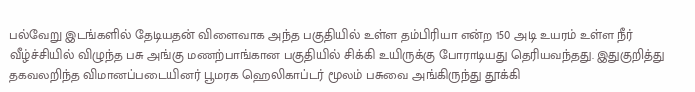பல்வேறு இடங்களில் தேடியதன் விளைவாக அந்த பகுதியில் உள்ள தம்பிரியா என்ற 150 அடி உயரம் உள்ள நீர் வீழ்ச்சியில் விழுந்த பசு அங்கு மணற்பாங்கான பகுதியில் சிக்கி உயிருக்கு போராடியது தெரியவந்தது. இதுகுறித்து தகவலறிந்த விமானப்படையினர் பூமரக ஹெலிகாப்டர் மூலம் பசுவை அங்கிருந்து தூக்கி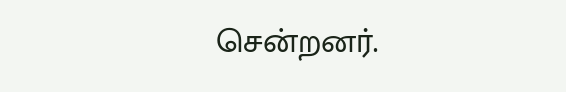சென்றனர்.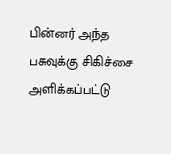பின்னர் அந்த பசுவுக்கு சிகிச்சை அளிக்கப்பட்டு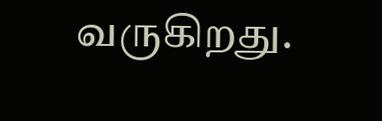வருகிறது.